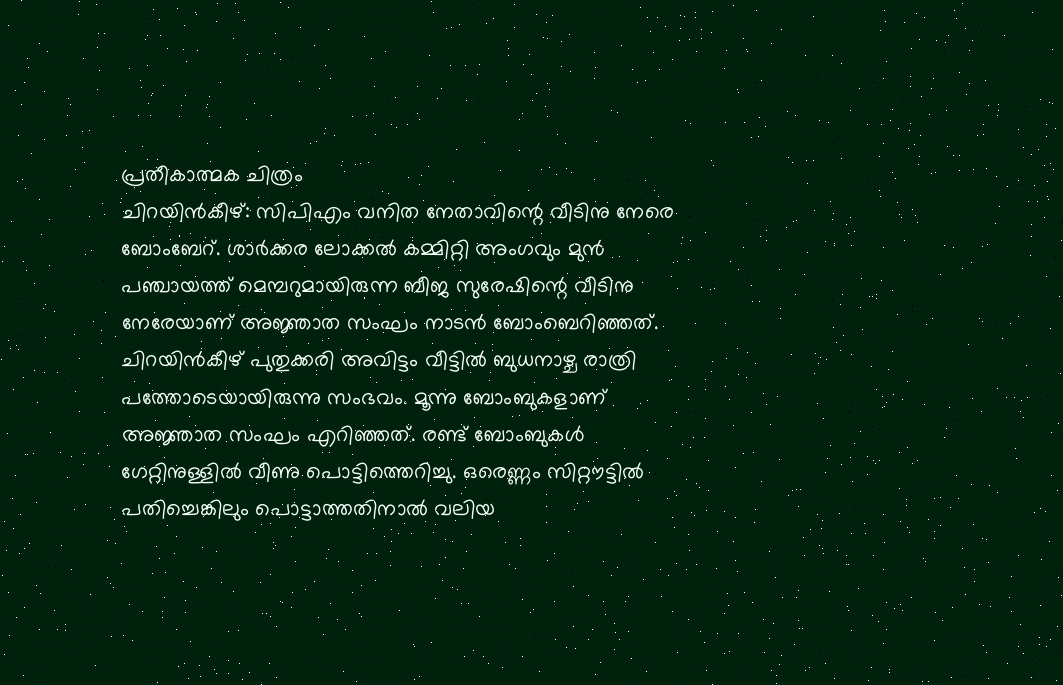പ്രതീകാത്മക ചിത്രം
ചിറയിൻകീഴ്: സിപിഎം വനിത നേതാവിന്റെ വീടിനു നേരെ ബോംബേറ്. ശാർക്കര ലോക്കൽ കമ്മിറ്റി അംഗവും മുൻ പഞ്ചായത്ത് മെമ്പറുമായിരുന്ന ബീജ സുരേഷിന്റെ വീടിനു നേരേയാണ് അജ്ഞാത സംഘം നാടൻ ബോംബെറിഞ്ഞത്.
ചിറയിൻകീഴ് പുതുക്കരി അവിട്ടം വീട്ടിൽ ബുധനാഴ്ച രാത്രി പത്തോടെയായിരുന്നു സംഭവം. മൂന്നു ബോംബുകളാണ് അജ്ഞാത സംഘം എറിഞ്ഞത്. രണ്ട് ബോംബുകൾ ഗേറ്റിനുള്ളിൽ വീണു പൊട്ടിത്തെറിച്ചു. ഒരെണ്ണം സിറ്റൗട്ടിൽ പതിച്ചെങ്കിലും പൊട്ടാത്തതിനാൽ വലിയ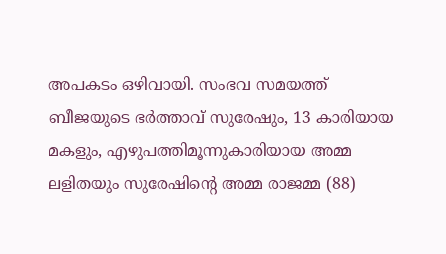അപകടം ഒഴിവായി. സംഭവ സമയത്ത് ബീജയുടെ ഭർത്താവ് സുരേഷും, 13 കാരിയായ മകളും, എഴുപത്തിമൂന്നുകാരിയായ അമ്മ ലളിതയും സുരേഷിന്റെ അമ്മ രാജമ്മ (88)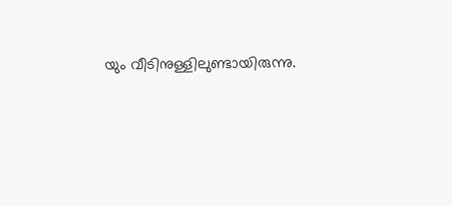യും വീടിനുള്ളിലുണ്ടായിരുന്നു.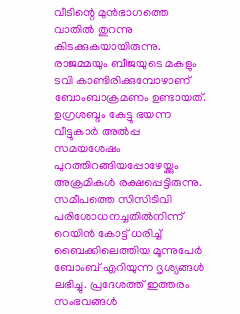വീടിന്റെ മുൻഭാഗത്തെ വാതിൽ തുറന്നു കിടക്കുകയായിരുന്നു. രാജമ്മയും ബീജയുടെ മകളും ടവി കാണ്ടിരിക്കുമ്പോഴാണ് ബോംബാക്രമണം ഉണ്ടായത്.
ഉഗ്രശബ്ദം കേട്ടു ഭയന്ന വീട്ടുകാർ അൽപ്പ സമയശേഷം പുറത്തിറങ്ങിയപ്പോഴേയ്ക്കും അക്രമികൾ രക്ഷപ്പെട്ടിരുന്നു. സമീപത്തെ സിസിടിവി പരിശോധനച്ചതിൽനിന്ന് റെയിൻ കോട്ട് ധരിച്ച് ബൈക്കിലെത്തിയ മൂന്നുപേർ ബോംബ് എറിയുന്ന ദൃശ്യങ്ങൾ ലഭിച്ചു. പ്രദേശത്ത് ഇത്തരം സംഭവങ്ങൾ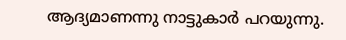ആദ്യമാണന്നു നാട്ടുകാർ പറയുന്നു.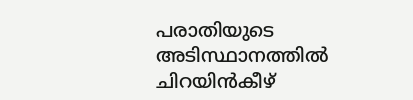പരാതിയുടെ അടിസ്ഥാനത്തിൽ ചിറയിൻകീഴ്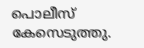പൊലീസ് കേസെടുത്തു.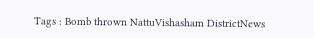Tags : Bomb thrown NattuVishasham DistrictNews